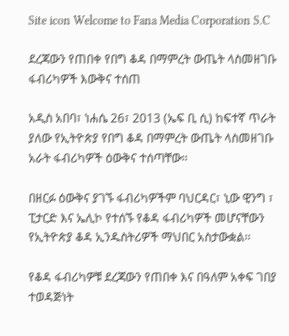Site icon Welcome to Fana Media Corporation S.C

ደረጃውን የጠበቀ የበግ ቆዳ በማምረት ውጤት ላስመዘገቡ ፋብሪካዎች እውቅና ተሰጠ

አዲስ አበባ፣ ነሐሴ 26፣ 2013 (ኤፍ ቢ ሲ) ከፍተኛ ጥራት ያለው የኢትዮጵያ የበግ ቆዳ በማምረት ውጤት ላስመዘገቡ አራት ፋብሪካዎች ዕውቅና ተሰጣቸው፡፡

በዘርፉ ዕውቅና ያገኙ ፋብሪካዎችም ባህርዳር፣ ኒው ዊንግ ፣ ፒታርድ እና ኤሊኮ የተሰኙ የቆዳ ፋብሪካዎች መሆናቸውን የኢትዮጵያ ቆዳ ኢንዱስትሪዎች ማህበር አስታውቋል፡፡

የቆዳ ፋብሪካዎቹ ደረጃውን የጠበቀ እና በዓለም አቀፍ ገበያ ተወዳጅነት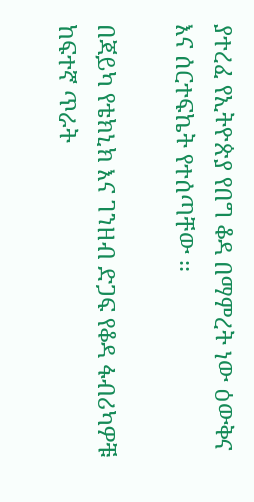ያተረፈ የኢትዮጵያ የበግ ቆዳ በማምረት ነው ዕውቅና እና ሰርተፍኬት የተሰጣቸው ፡፡

በጃይካ የቴክኒክ እና ገንዘብ ድጋፍ የቆዳ ፋብሪካዎቹ ከፍተኛ ጥራት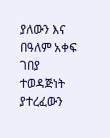ያለውን እና በዓለም አቀፍ ገበያ ተወዳጅነት ያተረፈውን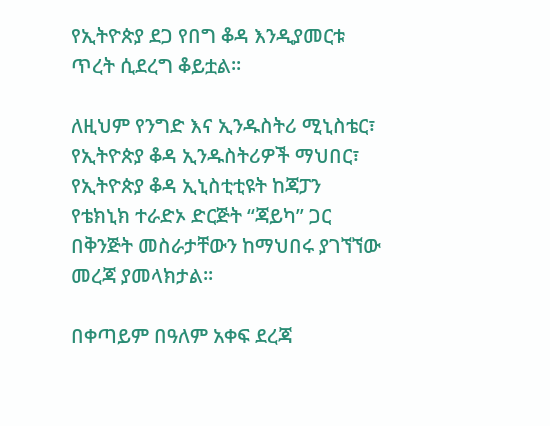የኢትዮጵያ ደጋ የበግ ቆዳ እንዲያመርቱ ጥረት ሲደረግ ቆይቷል፡፡

ለዚህም የንግድ እና ኢንዱስትሪ ሚኒስቴር፣ የኢትዮጵያ ቆዳ ኢንዱስትሪዎች ማህበር፣ የኢትዮጵያ ቆዳ ኢኒስቲቲዩት ከጃፓን የቴክኒክ ተራድኦ ድርጅት “ጃይካ” ጋር በቅንጅት መስራታቸውን ከማህበሩ ያገኘኘው መረጃ ያመላክታል፡፡

በቀጣይም በዓለም አቀፍ ደረጃ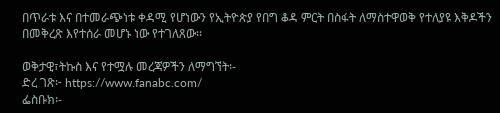በጥራቱ እና በተመራጭነቱ ቀዳሚ የሆነውን የኢትዮጵያ የበግ ቆዳ ምርት በስፋት ለማስተዋወቅ የተለያዩ እቅዶችን በመቅረጽ እየተሰራ መሆኑ ነው የተገለጸው፡፡

ወቅታዊ፣ትኩስ እና የተሟሉ መረጃዎችን ለማግኘት፡-
ድረ ገጽ፦ https://www.fanabc.com/
ፌስቡክ፡-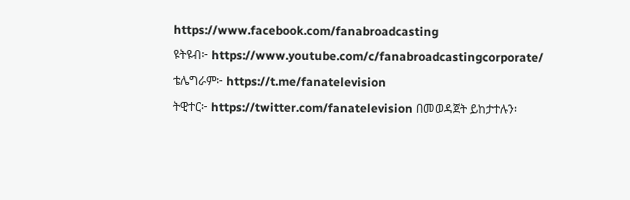https://www.facebook.com/fanabroadcasting
ዩትዩብ፦ https://www.youtube.com/c/fanabroadcastingcorporate/
ቴሌግራም፦ https://t.me/fanatelevision
ትዊተር፦ https://twitter.com/fanatelevision በመወዳጀት ይከታተሉን፡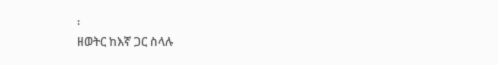፡
ዘወትር ከእኛ ጋር ስላሉ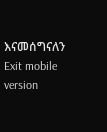እናመሰግናለን
Exit mobile version